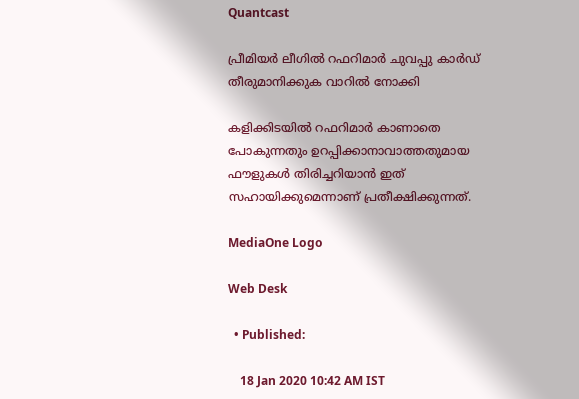Quantcast

പ്രീമിയര്‍ ലീഗില്‍ റഫറിമാര്‍ ചുവപ്പു കാര്‍ഡ് തീരുമാനിക്കുക വാറില്‍ നോക്കി

കളിക്കിടയില്‍ റഫറിമാര്‍ കാണാതെ പോകുന്നതും ഉറപ്പിക്കാനാവാത്തതുമായ ഫൗളുകള്‍ തിരിച്ചറിയാന്‍ ഇത് സഹായിക്കുമെന്നാണ് പ്രതീക്ഷിക്കുന്നത്.

MediaOne Logo

Web Desk

  • Published:

    18 Jan 2020 10:42 AM IST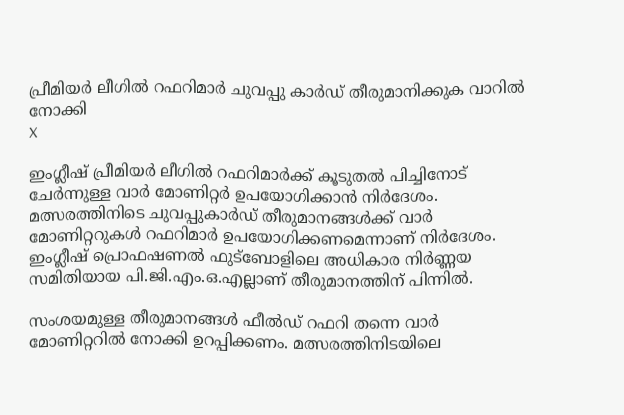പ്രീമിയര്‍ ലീഗില്‍ റഫറിമാര്‍ ചുവപ്പു കാര്‍ഡ് തീരുമാനിക്കുക വാറില്‍ നോക്കി
X

ഇംഗ്ലീഷ് പ്രീമിയര്‍ ലീഗില്‍ റഫറിമാര്‍ക്ക് കൂടുതല്‍ പിച്ചിനോട് ചേര്‍ന്നുള്ള വാര്‍ മോണിറ്റര്‍ ഉപയോഗിക്കാന്‍ നിര്‍ദേശം. മത്സരത്തിനിടെ ചുവപ്പുകാര്‍ഡ് തീരുമാനങ്ങള്‍ക്ക് വാര്‍ മോണിറ്ററുകള്‍ റഫറിമാര്‍ ഉപയോഗിക്കണമെന്നാണ് നിര്‍ദേശം. ഇംഗ്ലീഷ് പ്രൊഫഷണല്‍ ഫുട്‌ബോളിലെ അധികാര നിര്‍ണ്ണയ സമിതിയായ പി.ജി.എം.ഒ.എല്ലാണ് തീരുമാനത്തിന് പിന്നില്‍.

സംശയമുള്ള തീരുമാനങ്ങള്‍ ഫീല്‍ഡ് റഫറി തന്നെ വാര്‍ മോണിറ്ററില്‍ നോക്കി ഉറപ്പിക്കണം. മത്സരത്തിനിടയിലെ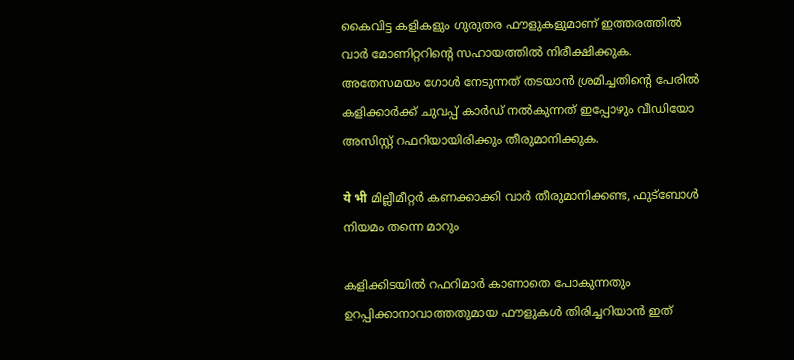കൈവിട്ട കളികളും ഗുരുതര ഫൗളുകളുമാണ് ഇത്തരത്തില്‍ വാര്‍ മോണിറ്ററിന്റെ സഹായത്തില്‍ നിരീക്ഷിക്കുക. അതേസമയം ഗോള്‍ നേടുന്നത് തടയാന്‍ ശ്രമിച്ചതിന്റെ പേരില്‍ കളിക്കാര്‍ക്ക് ചുവപ്പ് കാര്‍ഡ് നല്‍കുന്നത് ഇപ്പോഴും വീഡിയോ അസിസ്റ്റ് റഫറിയായിരിക്കും തീരുമാനിക്കുക.

ये भी മില്ലീമീറ്റര്‍ കണക്കാക്കി വാര്‍ തീരുമാനിക്കണ്ട, ഫുട്‌ബോള്‍ നിയമം തന്നെ മാറും

കളിക്കിടയില്‍ റഫറിമാര്‍ കാണാതെ പോകുന്നതും ഉറപ്പിക്കാനാവാത്തതുമായ ഫൗളുകള്‍ തിരിച്ചറിയാന്‍ ഇത്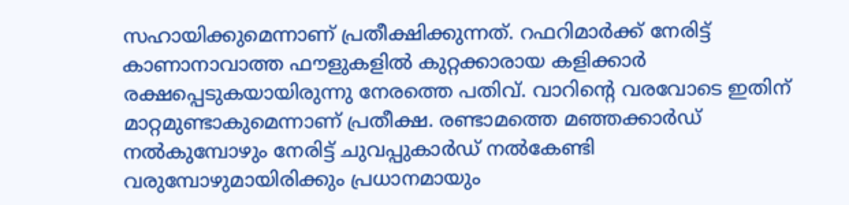സഹായിക്കുമെന്നാണ് പ്രതീക്ഷിക്കുന്നത്. റഫറിമാര്‍ക്ക് നേരിട്ട് കാണാനാവാത്ത ഫൗളുകളില്‍ കുറ്റക്കാരായ കളിക്കാര്‍ രക്ഷപ്പെടുകയായിരുന്നു നേരത്തെ പതിവ്. വാറിന്റെ വരവോടെ ഇതിന് മാറ്റമുണ്ടാകുമെന്നാണ് പ്രതീക്ഷ. രണ്ടാമത്തെ മഞ്ഞക്കാര്‍ഡ് നല്‍കുമ്പോഴും നേരിട്ട് ചുവപ്പുകാര്‍ഡ് നല്‍കേണ്ടി വരുമ്പോഴുമായിരിക്കും പ്രധാനമായും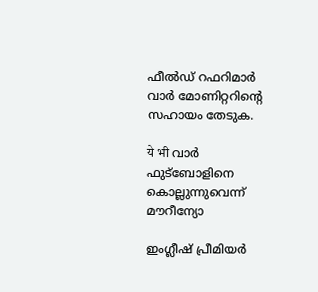ഫീല്‍ഡ് റഫറിമാര്‍ വാര്‍ മോണിറ്ററിന്റെ സഹായം തേടുക.

ये भी വാര്‍ ഫുട്‌ബോളിനെ കൊല്ലുന്നുവെന്ന് മൗറീന്യോ

ഇംഗ്ലീഷ് പ്രീമിയര്‍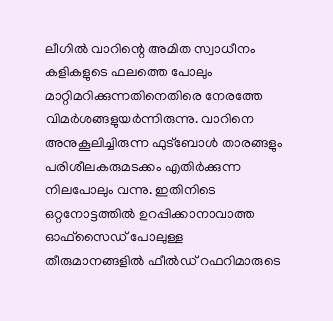ലീഗില്‍ വാറിന്റെ അമിത സ്വാധീനം കളികളുടെ ഫലത്തെ പോലും മാറ്റിമറിക്കുന്നതിനെതിരെ നേരത്തേ വിമര്‍ശങ്ങളുയര്‍ന്നിരുന്നു. വാറിനെ അനുകൂലിച്ചിരുന്ന ഫുട്‌ബോള്‍ താരങ്ങളും പരിശീലകരുമടക്കം എതിര്‍ക്കുന്ന നിലപോലും വന്നു. ഇതിനിടെ ഒറ്റനോട്ടത്തില്‍ ഉറപ്പിക്കാനാവാത്ത ഓഫ്‌സൈഡ് പോലുള്ള തീരുമാനങ്ങളില്‍ ഫീല്‍ഡ് റഫറിമാരുടെ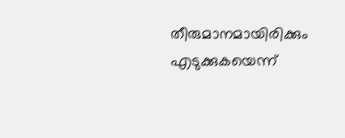തീരുമാനമായിരിക്കും എടുക്കുകയെന്ന്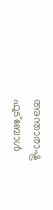അന്താരാഷ്ട്ര ഫുട്‌ബോള്‍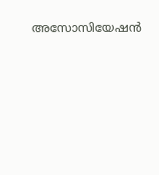അസോസിയേഷന്‍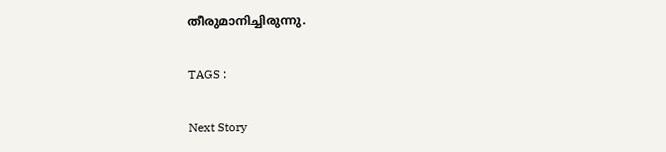തീരുമാനിച്ചിരുന്നു.

TAGS :

Next Story